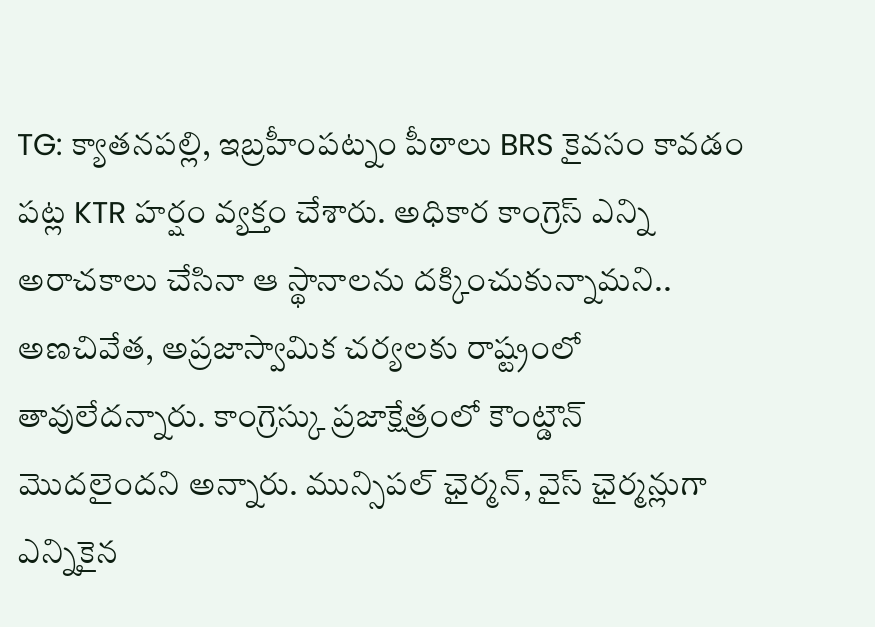TG: క్యాతనపల్లి, ఇబ్రహీంపట్నం పీఠాలు BRS కైవసం కావడం పట్ల KTR హర్షం వ్యక్తం చేశారు. అధికార కాంగ్రెస్ ఎన్ని అరాచకాలు చేసినా ఆ స్థానాలను దక్కించుకున్నామని.. అణచివేత, అప్రజాస్వామిక చర్యలకు రాష్ట్రంలో తావులేదన్నారు. కాంగ్రెస్కు ప్రజాక్షేత్రంలో కౌంట్డౌన్ మొదలైందని అన్నారు. మున్సిపల్ ఛైర్మన్, వైస్ ఛైర్మన్లుగా ఎన్నికైన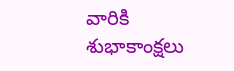వారికి శుభాకాంక్షలు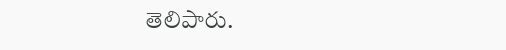తెలిపారు.